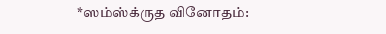*ஸம்ஸ்க்ருத வினோதம்: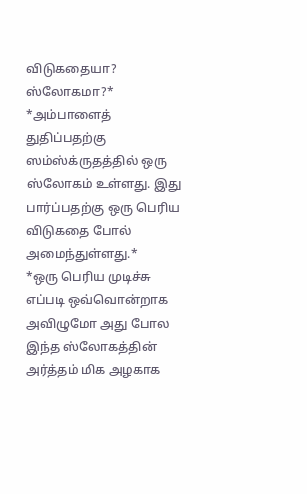விடுகதையா? ஸ்லோகமா?*
*அம்பாளைத் துதிப்பதற்கு ஸம்ஸ்க்ருதத்தில் ஒரு ஸ்லோகம் உள்ளது. இது பார்ப்பதற்கு ஒரு பெரிய விடுகதை போல் அமைந்துள்ளது.*
*ஒரு பெரிய முடிச்சு எப்படி ஒவ்வொன்றாக அவிழுமோ அது போல இந்த ஸ்லோகத்தின் அர்த்தம் மிக அழகாக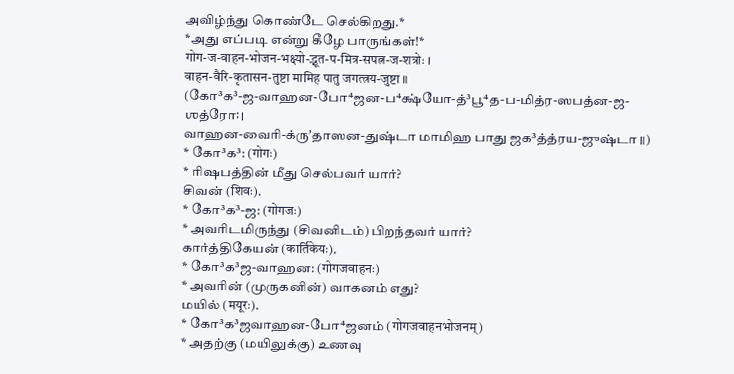அவிழ்ந்து கொண்டே செல்கிறது.*
*அது எப்படி என்று கீழே பாருங்கள்!*
गोग-ज-वाहन-भोजन-भक्ष्यो-द्भूत-प-मित्र-सपत्न-ज-शत्रोः ।
वाहन-वैरि-कृतासन-तुष्टा मामिह पातु जगत्त्रय-जुष्टा ॥
(கோ³க³-ஜ-வாஹன-போ⁴ஜன-ப⁴க்ஷ்யோ-த்³பூ⁴த-ப-மித்ர-ஸபத்ன-ஜ-ஶத்ரோ꞉ ।
வாஹன-வைரி-க்ருʼதாஸன-துஷ்டா மாமிஹ பாது ஜக³த்த்ரய-ஜுஷ்டா ॥)
* கோ³க³: (गोगः)
* ரிஷபத்தின் மீது செல்பவர் யார்?
சிவன் (शिवः).
* கோ³க³-ஜ: (गोगजः)
* அவரிடமிருந்து (சிவனிடம்) பிறந்தவர் யார்?
கார்த்திகேயன் (कार्तिकेयः).
* கோ³க³ஜ-வாஹன: (गोगजवाहनः)
* அவரின் (முருகனின்) வாகனம் எது?
மயில் (मयूरः).
* கோ³க³ஜவாஹன-போ⁴ஜனம் (गोगजवाहनभोजनम्)
* அதற்கு (மயிலுக்கு) உணவு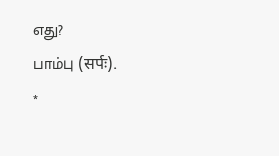எது?
பாம்பு (सर्पः).
*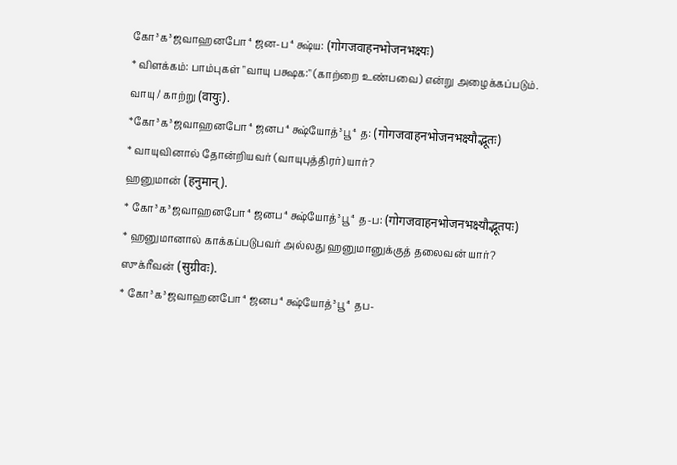கோ³க³ஜவாஹனபோ⁴ஜன-ப⁴க்ஷ்ய: (गोगजवाहनभोजनभक्ष्यः)
* விளக்கம்: பாம்புகள் "வாயு பக்ஷக:" (காற்றை உண்பவை) என்று அழைக்கப்படும்.
வாயு / காற்று (वायुः).
*கோ³க³ஜவாஹனபோ⁴ஜனப⁴க்ஷ்யோத்³பூ⁴த: (गोगजवाहनभोजनभक्ष्यौद्भूतः)
* வாயுவினால் தோன்றியவர் (வாயுபுத்திரர்) யார்?
ஹனுமான் (हनुमान्).
* கோ³க³ஜவாஹனபோ⁴ஜனப⁴க்ஷ்யோத்³பூ⁴த-ப: (गोगजवाहनभोजनभक्ष्यौद्भूतपः)
* ஹனுமானால் காக்கப்படுபவர் அல்லது ஹனுமானுக்குத் தலைவன் யார்?
ஸுக்ரீவன் (सुग्रीवः).
* கோ³க³ஜவாஹனபோ⁴ஜனப⁴க்ஷ்யோத்³பூ⁴தப-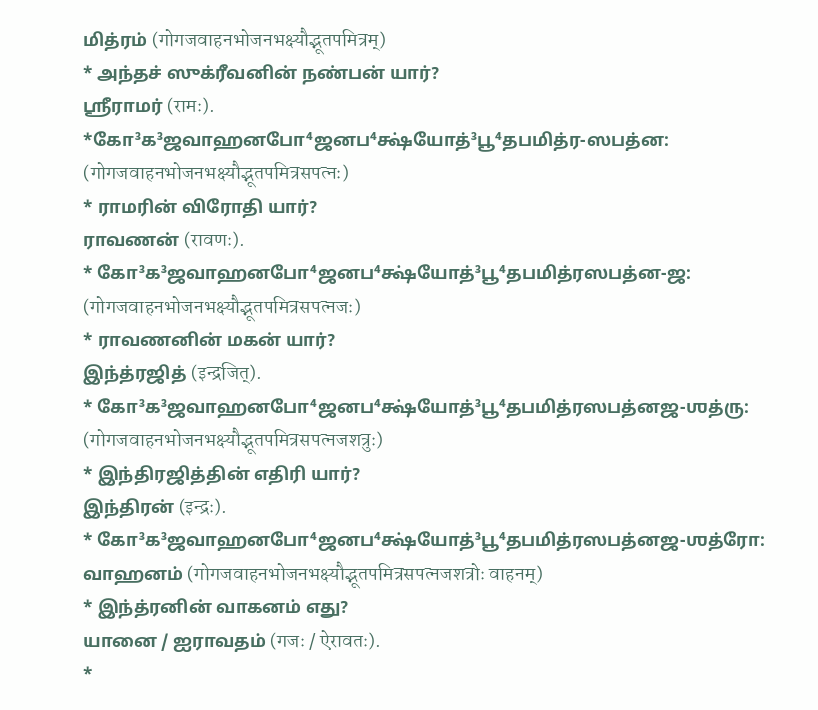மித்ரம் (गोगजवाहनभोजनभक्ष्यौद्भूतपमित्रम्)
* அந்தச் ஸுக்ரீவனின் நண்பன் யார்?
ஶ்ரீராமர் (रामः).
*கோ³க³ஜவாஹனபோ⁴ஜனப⁴க்ஷ்யோத்³பூ⁴தபமித்ர-ஸபத்ன: (गोगजवाहनभोजनभक्ष्यौद्भूतपमित्रसपत्नः)
* ராமரின் விரோதி யார்?
ராவணன் (रावणः).
* கோ³க³ஜவாஹனபோ⁴ஜனப⁴க்ஷ்யோத்³பூ⁴தபமித்ரஸபத்ன-ஜ: (गोगजवाहनभोजनभक्ष्यौद्भूतपमित्रसपत्नजः)
* ராவணனின் மகன் யார்?
இந்த்ரஜித் (इन्द्रजित्).
* கோ³க³ஜவாஹனபோ⁴ஜனப⁴க்ஷ்யோத்³பூ⁴தபமித்ரஸபத்னஜ-ஶத்ரு: (गोगजवाहनभोजनभक्ष्यौद्भूतपमित्रसपत्नजशत्रुः)
* இந்திரஜித்தின் எதிரி யார்?
இந்திரன் (इन्द्रः).
* கோ³க³ஜவாஹனபோ⁴ஜனப⁴க்ஷ்யோத்³பூ⁴தபமித்ரஸபத்னஜ-ஶத்ரோ: வாஹனம் (गोगजवाहनभोजनभक्ष्यौद्भूतपमित्रसपत्नजशत्रोः वाहनम्)
* இந்த்ரனின் வாகனம் எது?
யானை / ஐராவதம் (गजः / ऐरावतः).
*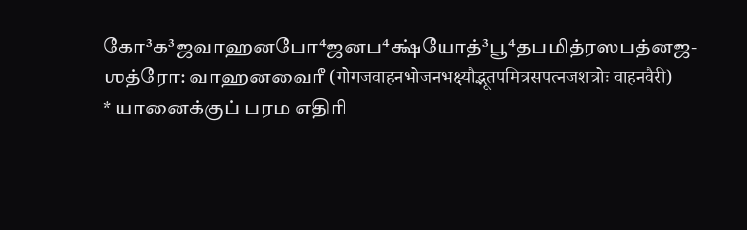கோ³க³ஜவாஹனபோ⁴ஜனப⁴க்ஷ்யோத்³பூ⁴தபமித்ரஸபத்னஜ-ஶத்ரோ: வாஹனவைரீ (गोगजवाहनभोजनभक्ष्यौद्भूतपमित्रसपत्नजशत्रोः वाहनवैरी)
* யானைக்குப் பரம எதிரி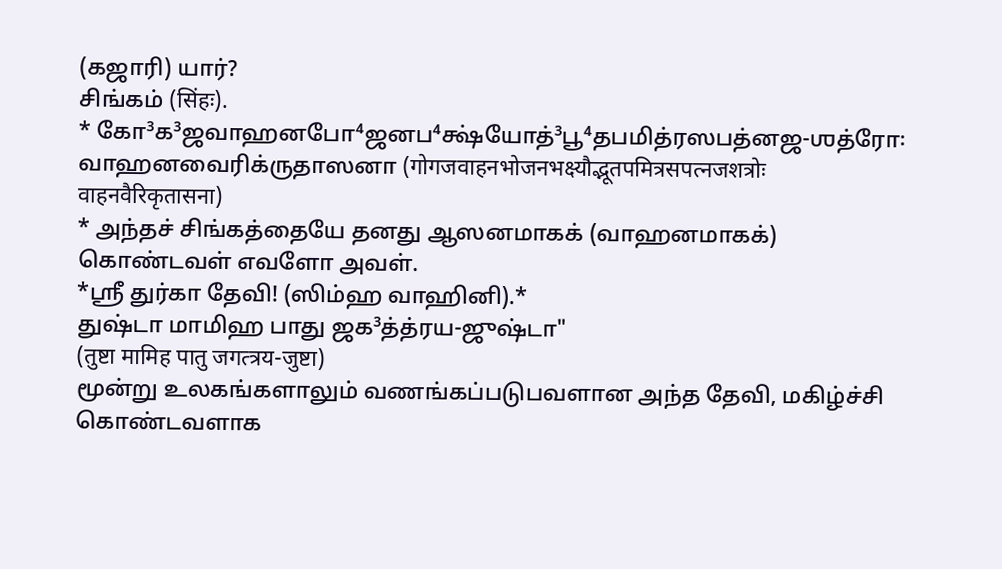(கஜாரி) யார்?
சிங்கம் (सिंहः).
* கோ³க³ஜவாஹனபோ⁴ஜனப⁴க்ஷ்யோத்³பூ⁴தபமித்ரஸபத்னஜ-ஶத்ரோ꞉ வாஹனவைரிக்ருதாஸனா (गोगजवाहनभोजनभक्ष्यौद्भूतपमित्रसपत्नजशत्रोः वाहनवैरिकृतासना)
* அந்தச் சிங்கத்தையே தனது ஆஸனமாகக் (வாஹனமாகக்) கொண்டவள் எவளோ அவள்.
*ஸ்ரீ துர்கா தேவி! (ஸிம்ஹ வாஹினி).*
துஷ்டா மாமிஹ பாது ஜக³த்த்ரய-ஜுஷ்டா"
(तुष्टा मामिह पातु जगत्त्रय-जुष्टा)
மூன்று உலகங்களாலும் வணங்கப்படுபவளான அந்த தேவி, மகிழ்ச்சி கொண்டவளாக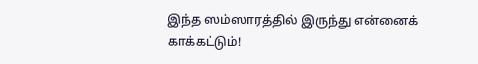இந்த ஸம்ஸாரத்தில் இருந்து என்னைக் காக்கட்டும்!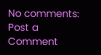No comments:
Post a Comment